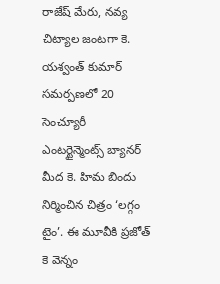రాజేష్ మేరు, నవ్య చిట్యాల జంటగా కె. యశ్వంత్ కుమార్ సమర్పణలో 20 సెంచ్యూరీ ఎంటర్టైన్మెంట్స్ బ్యానర్ మీద కె. హిమ బిందు నిర్మించిన చిత్రం ‘లగ్గం టైం’. ఈ మూవీకి ప్రజోత్ కె వెన్నం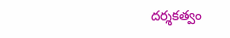దర్శకత్వం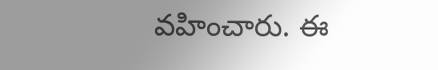వహించారు. ఈ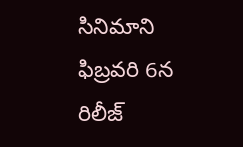సినిమాని ఫిబ్రవరి 6న రిలీజ్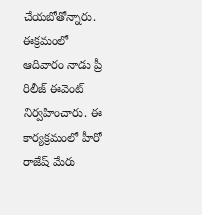చేయబోతోన్నారు. ఈక్రమంలో ఆదివారం నాడు ప్రీ రిలీజ్ ఈవెంట్ నిర్వహించారు. ఈ కార్యక్రమంలో హీరో రాజేష్ మేరు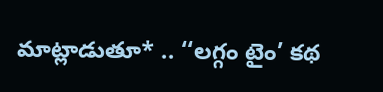మాట్లాడుతూ* .. ‘‘లగ్గం టైం’ కథ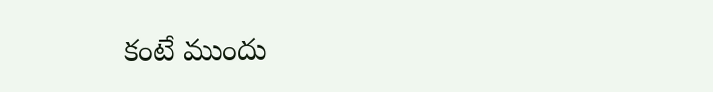కంటే ముందు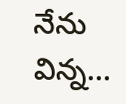నేను విన్న…